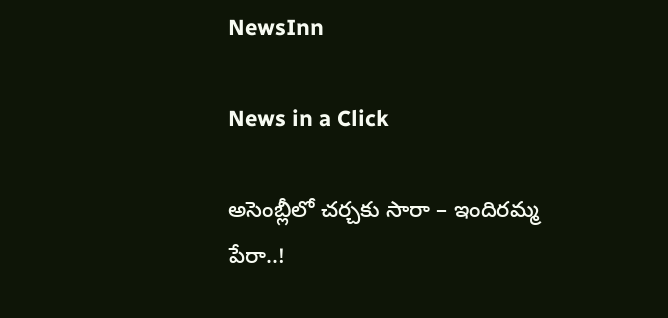NewsInn

News in a Click

అసెంబ్లీలో చ‌ర్చ‌కు సారా – ఇందిర‌మ్మ పేరా..!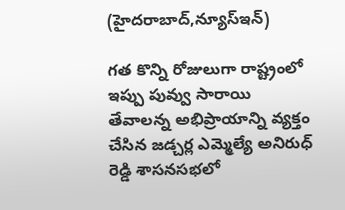(హైద‌రాబాద్,న్యూస్ఇన్‌)

గ‌త కొన్ని రోజులుగా రాష్ట్రంలో ఇప్పు పువ్వు సారాయి తేవాల‌న్న అభిప్రాయాన్ని వ్య‌క్తం చేసిన జ‌డ్చ‌ర్ల ఎమ్మెల్యే అనిరుధ్ రెడ్డి శాస‌న‌స‌భ‌లో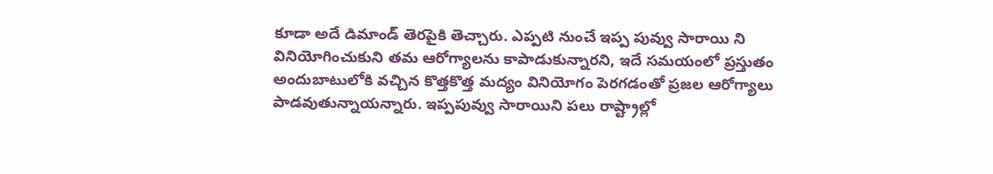కూడా అదే డిమాండ్ తెర‌పైకి తెచ్చారు. ఎప్ప‌టి నుంచే ఇప్ప పువ్వు సారాయి ని వినియోగించుకుని త‌మ ఆరోగ్యాల‌ను కాపాడుకున్నార‌ని, ఇదే స‌మ‌యంలో ప్ర‌స్తుతం అందుబాటులోకి వ‌చ్చిన కొత్త‌కొత్త మ‌ద్యం వినియోగం పెర‌గ‌డంతో ప్ర‌జ‌ల ఆరోగ్యాలు పాడ‌వుతున్నాయ‌న్నారు. ఇప్ప‌పువ్వు సారాయిని ప‌లు రాష్ట్రాల్లో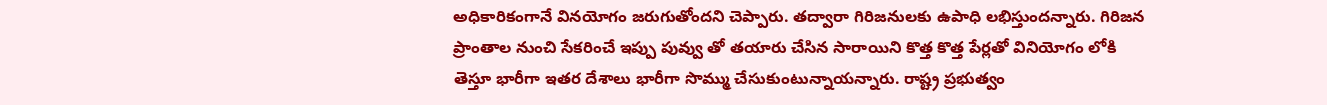అధికారికంగానే విన‌యోగం జ‌రుగుతోంద‌ని చెప్పారు. త‌ద్వారా గిరిజ‌నుల‌కు ఉపాధి ల‌భిస్తుంద‌న్నారు. గిరిజ‌న ప్రాంతాల నుంచి సేక‌రించే ఇప్పు పువ్వు తో త‌యారు చేసిన సారాయిని కొత్త కొత్త పేర్ల‌తో వినియోగం లోకి తెస్తూ భారీగా ఇత‌ర దేశాలు భారీగా సొమ్ము చేసుకుంటున్నాయ‌న్నారు. రాష్ట్ర ప్ర‌భుత్వం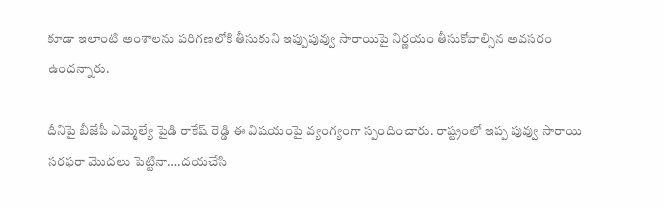కూడా ఇలాంటి అంశాల‌ను ప‌రిగ‌ణ‌లోకి తీసుకుని ఇప్పుపువ్వు సారాయిపై నిర్ణ‌యం తీసుకోవాల్సిన అవ‌స‌రం ఉంద‌న్నారు.

దీనిపై బీజేపీ ఎమ్మెల్యే పైడి రాకేష్ రెడ్డి ఈ విష‌యంపై వ్యంగ్యంగా స్పందించారు. రాష్ట్రంలో ఇప్ప పువ్వు సారాయి స‌ర‌ఫ‌రా మొద‌లు పెట్టినా….ద‌య‌చేసి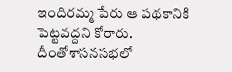ఇందిర‌మ్మ పేరు ఆ ప‌థ‌కానికి పెట్ట‌వ‌ద్ద‌ని కోరారు. దీంతోశాస‌న‌స‌భ‌లో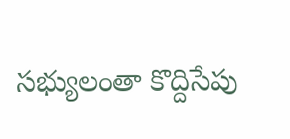స‌భ్యులంతా కొద్దిసేపు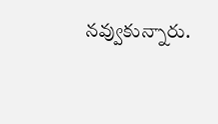న‌వ్వుకున్నారు.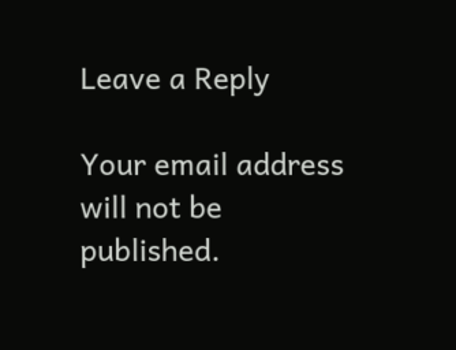Leave a Reply

Your email address will not be published.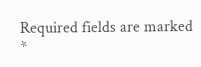Required fields are marked *